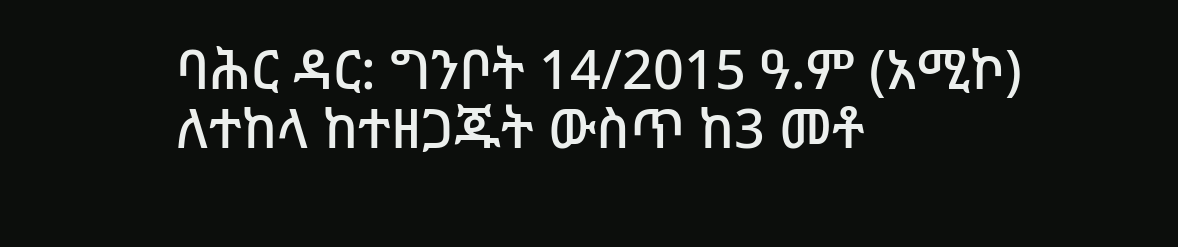ባሕር ዳር: ግንቦት 14/2015 ዓ.ም (አሚኮ) ለተከላ ከተዘጋጁት ውስጥ ከ3 መቶ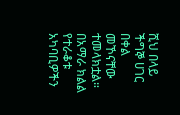ሺህ በላይ ችግኞ ሀገር በቀል መኾናቸው ተመላክቷል። በአማራ ክልል የተራቆቱ አካባቢዎችን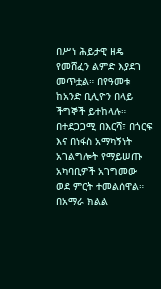በሥነ ሕይታዊ ዘዴ የመሸፈን ልምድ እያደገ መጥቷል። በየዓመቱ ከአንድ ቢሊዮን በላይ ችግኞች ይተከላሉ። በተደጋጋሚ በእርሻ፣ በጎርፍ እና በነፋስ አማካኝነት አገልግሎት የማይሠጡ አካባቢዎች አገግመው ወደ ምርት ተመልሰዋል። በአማራ ክልል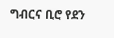ግብርና ቢሮ የደን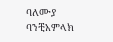ባለሙያ ባንቺአምላክ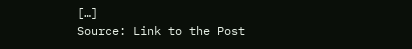[…]
Source: Link to the Post